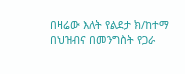በዛሬው እለት የልደታ ክ/ከተማ በህዝብና በመንግስት የጋራ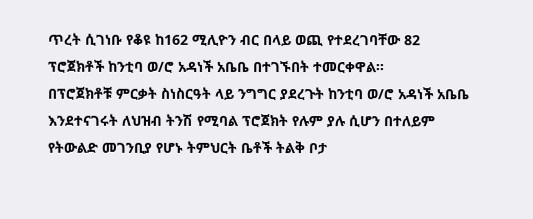ጥረት ሲገነቡ የቆዩ ከ162 ሚሊዮን ብር በላይ ወጪ የተደረገባቸው 82 ፕሮጀክቶች ከንቲባ ወ/ሮ አዳነች አቤቤ በተገኙበት ተመርቀዋል፡፡
በፕሮጀክቶቹ ምርቃት ስነስርዓት ላይ ንግግር ያደረጉት ከንቲባ ወ/ሮ አዳነች አቤቤ እንደተናገሩት ለህዝብ ትንሽ የሚባል ፕሮጀክት የሉም ያሉ ሲሆን በተለይም የትውልድ መገንቢያ የሆኑ ትምህርት ቤቶች ትልቅ ቦታ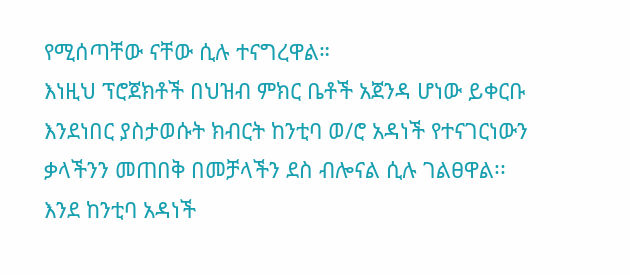የሚሰጣቸው ናቸው ሲሉ ተናግረዋል።
እነዚህ ፕሮጀክቶች በህዝብ ምክር ቤቶች አጀንዳ ሆነው ይቀርቡ እንደነበር ያስታወሱት ክብርት ከንቲባ ወ/ሮ አዳነች የተናገርነውን ቃላችንን መጠበቅ በመቻላችን ደስ ብሎናል ሲሉ ገልፀዋል፡፡
እንደ ከንቲባ አዳነች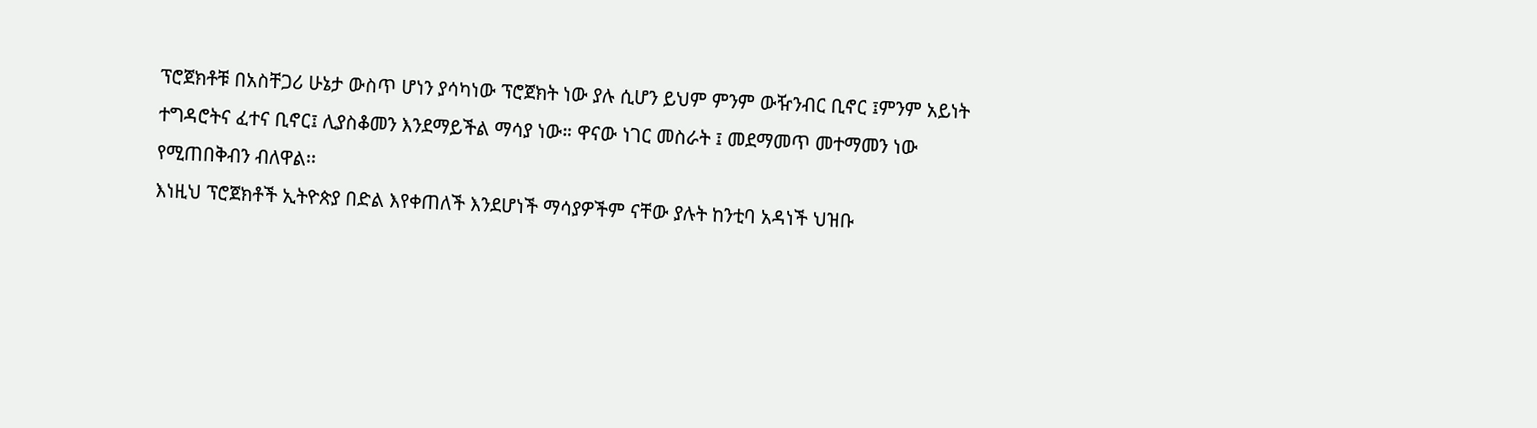ፕሮጀክቶቹ በአስቸጋሪ ሁኔታ ውስጥ ሆነን ያሳካነው ፕሮጀክት ነው ያሉ ሲሆን ይህም ምንም ውዥንብር ቢኖር ፤ምንም አይነት ተግዳሮትና ፈተና ቢኖር፤ ሊያስቆመን እንደማይችል ማሳያ ነው። ዋናው ነገር መስራት ፤ መደማመጥ መተማመን ነው የሚጠበቅብን ብለዋል፡፡
እነዚህ ፕሮጀክቶች ኢትዮጵያ በድል እየቀጠለች እንደሆነች ማሳያዎችም ናቸው ያሉት ከንቲባ አዳነች ህዝቡ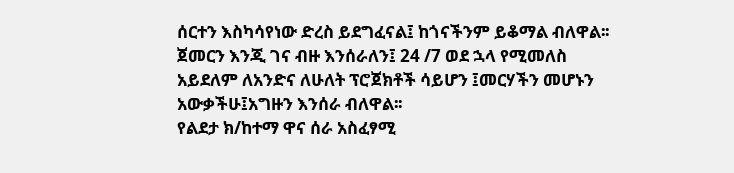ሰርተን እስካሳየነው ድረስ ይደግፈናል፤ ከጎናችንም ይቆማል ብለዋል፡፡
ጀመርን እንጂ ገና ብዙ እንሰራለን፤ 24 /7 ወደ ኋላ የሚመለስ አይደለም ለአንድና ለሁለት ፕሮጀክቶች ሳይሆን ፤መርሃችን መሆኑን አውቃችሁ፤አግዙን እንሰራ ብለዋል፡፡
የልደታ ክ/ከተማ ዋና ሰራ አስፈፃሚ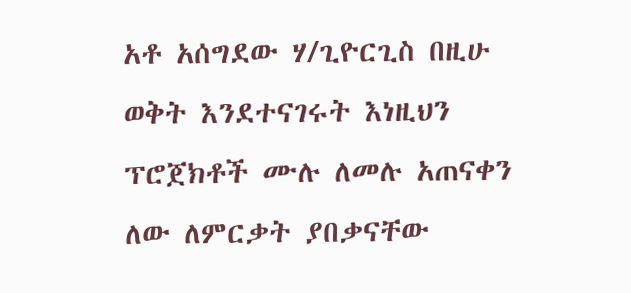አቶ አሰግደው ሃ/ጊዮርጊስ በዚሁ ወቅት እንደተናገሩት እነዚህን ፕሮጀክቶች ሙሉ ለመሉ አጠናቀን ለው ለምርቃት ያበቃናቸው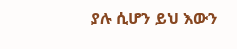ያሉ ሲሆን ይህ እውን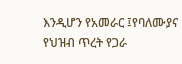እንዲሆን የአመራር ፤የባለሙያና የህዝብ ጥረት የጋራ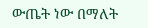ውጤት ነው በማለት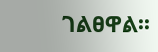ገልፀዋል፡፡